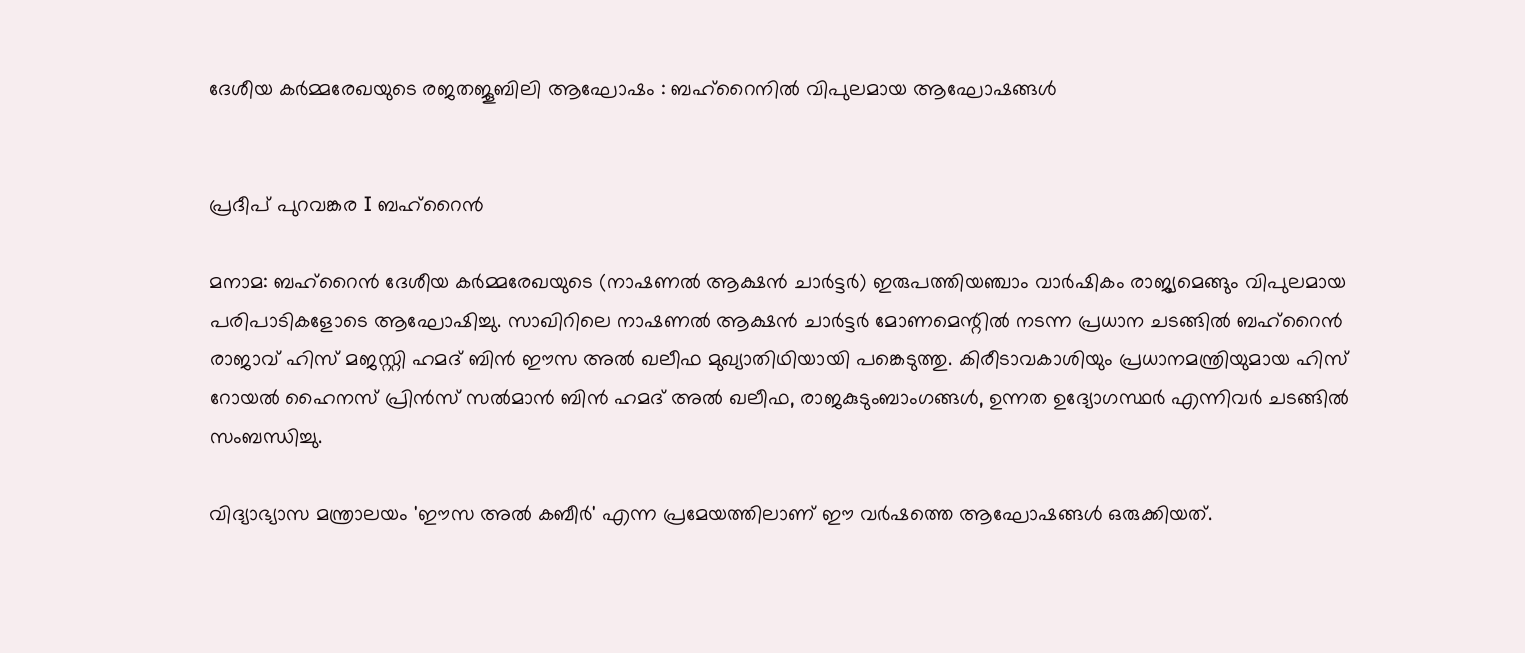ദേശീയ കർമ്മരേഖയുടെ രജതജൂബിലി ആഘോഷം : ബഹ്‌റൈനിൽ വിപുലമായ ആഘോഷങ്ങൾ


പ്രദീപ് പുറവങ്കര I ബഹ്റൈൻ

മനാമ: ബഹ്‌റൈൻ ദേശീയ കർമ്മരേഖയുടെ (നാഷണൽ ആക്ഷൻ ചാർട്ടർ) ഇരുപത്തിയഞ്ചാം വാർഷികം രാജ്യമെങ്ങും വിപുലമായ പരിപാടികളോടെ ആഘോഷിച്ചു. സാഖിറിലെ നാഷണൽ ആക്ഷൻ ചാർട്ടർ മോണമെന്റിൽ നടന്ന പ്രധാന ചടങ്ങിൽ ബഹ്‌റൈൻ രാജാവ് ഹിസ് മജസ്റ്റി ഹമദ് ബിൻ ഈസ അൽ ഖലീഫ മുഖ്യാതിഥിയായി പങ്കെടുത്തു. കിരീടാവകാശിയും പ്രധാനമന്ത്രിയുമായ ഹിസ് റോയൽ ഹൈനസ് പ്രിൻസ് സൽമാൻ ബിൻ ഹമദ് അൽ ഖലീഫ, രാജകുടുംബാംഗങ്ങൾ, ഉന്നത ഉദ്യോഗസ്ഥർ എന്നിവർ ചടങ്ങിൽ സംബന്ധിച്ചു.

വിദ്യാഭ്യാസ മന്ത്രാലയം 'ഈസ അൽ കബീർ' എന്ന പ്രമേയത്തിലാണ് ഈ വർഷത്തെ ആഘോഷങ്ങൾ ഒരുക്കിയത്.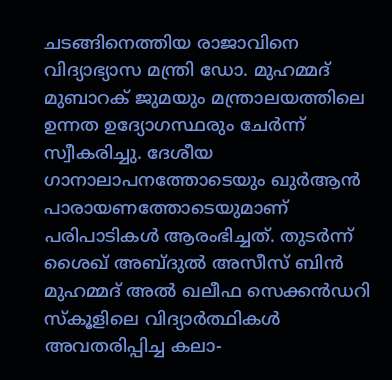ചടങ്ങിനെത്തിയ രാജാവിനെ വിദ്യാഭ്യാസ മന്ത്രി ഡോ. മുഹമ്മദ് മുബാറക് ജുമയും മന്ത്രാലയത്തിലെ ഉന്നത ഉദ്യോഗസ്ഥരും ചേർന്ന് സ്വീകരിച്ചു. ദേശീയ ഗാനാലാപനത്തോടെയും ഖുർആൻ പാരായണത്തോടെയുമാണ് പരിപാടികൾ ആരംഭിച്ചത്. തുടർന്ന് ശൈഖ് അബ്ദുൽ അസീസ് ബിൻ മുഹമ്മദ് അൽ ഖലീഫ സെക്കൻഡറി സ്കൂളിലെ വിദ്യാർത്ഥികൾ അവതരിപ്പിച്ച കലാ-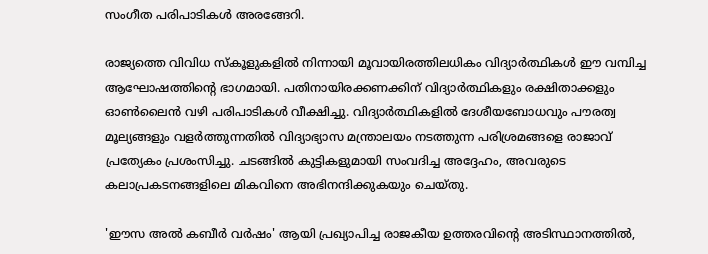സംഗീത പരിപാടികൾ അരങ്ങേറി.

രാജ്യത്തെ വിവിധ സ്കൂളുകളിൽ നിന്നായി മൂവായിരത്തിലധികം വിദ്യാർത്ഥികൾ ഈ വമ്പിച്ച ആഘോഷത്തിന്റെ ഭാഗമായി. പതിനായിരക്കണക്കിന് വിദ്യാർത്ഥികളും രക്ഷിതാക്കളും ഓൺലൈൻ വഴി പരിപാടികൾ വീക്ഷിച്ചു. വിദ്യാർത്ഥികളിൽ ദേശീയബോധവും പൗരത്വ മൂല്യങ്ങളും വളർത്തുന്നതിൽ വിദ്യാഭ്യാസ മന്ത്രാലയം നടത്തുന്ന പരിശ്രമങ്ങളെ രാജാവ് പ്രത്യേകം പ്രശംസിച്ചു. ചടങ്ങിൽ കുട്ടികളുമായി സംവദിച്ച അദ്ദേഹം, അവരുടെ കലാപ്രകടനങ്ങളിലെ മികവിനെ അഭിനന്ദിക്കുകയും ചെയ്തു.

'ഈസ അൽ കബീർ വർഷം' ആയി പ്രഖ്യാപിച്ച രാജകീയ ഉത്തരവിന്റെ അടിസ്ഥാനത്തിൽ,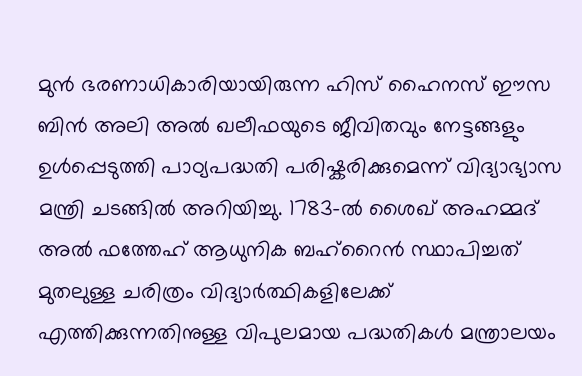മുൻ ഭരണാധികാരിയായിരുന്ന ഹിസ് ഹൈനസ് ഈസ ബിൻ അലി അൽ ഖലീഫയുടെ ജീവിതവും നേട്ടങ്ങളും ഉൾപ്പെടുത്തി പാഠ്യപദ്ധതി പരിഷ്കരിക്കുമെന്ന് വിദ്യാഭ്യാസ മന്ത്രി ചടങ്ങിൽ അറിയിച്ചു. 1783-ൽ ശൈഖ് അഹമ്മദ് അൽ ഫത്തേഹ് ആധുനിക ബഹ്‌റൈൻ സ്ഥാപിച്ചത് മുതലുള്ള ചരിത്രം വിദ്യാർത്ഥികളിലേക്ക് എത്തിക്കുന്നതിനുള്ള വിപുലമായ പദ്ധതികൾ മന്ത്രാലയം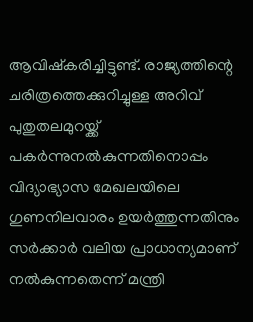ആവിഷ്കരിച്ചിട്ടുണ്ട്. രാജ്യത്തിന്റെ ചരിത്രത്തെക്കുറിച്ചുള്ള അറിവ് പുതുതലമുറയ്ക്ക് പകർന്നുനൽകുന്നതിനൊപ്പം വിദ്യാഭ്യാസ മേഖലയിലെ ഗുണനിലവാരം ഉയർത്തുന്നതിനും സർക്കാർ വലിയ പ്രാധാന്യമാണ് നൽകുന്നതെന്ന് മന്ത്രി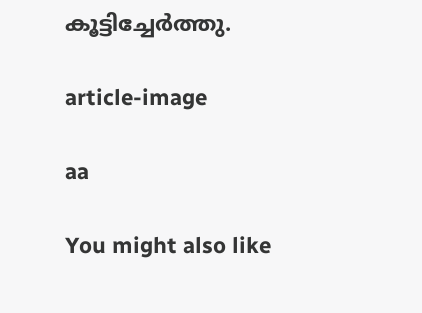കൂട്ടിച്ചേർത്തു.

article-image

aa

You might also like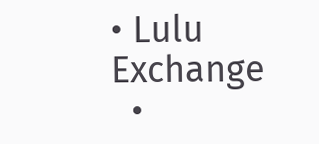• Lulu Exchange
  •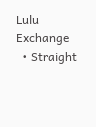Lulu Exchange
  • Straight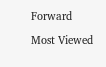Forward

Most Viewed